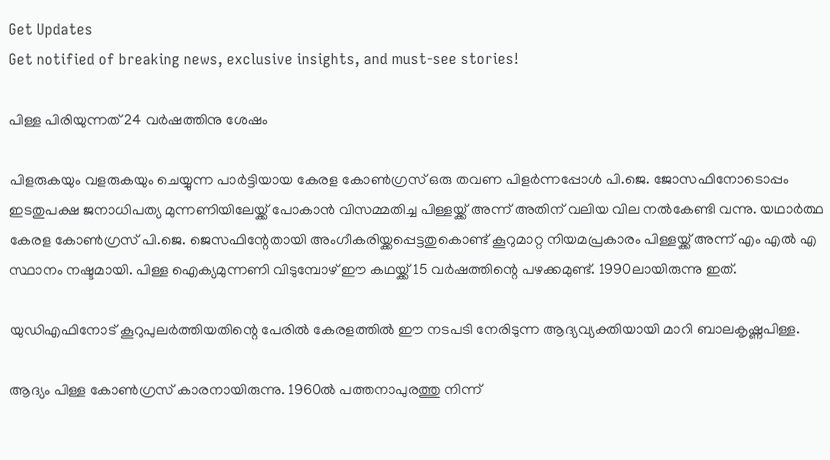Get Updates
Get notified of breaking news, exclusive insights, and must-see stories!

പിള്ള പിരിയുന്നത് 24 വര്‍ഷത്തിനു ശേഷം

പിളരുകയും വളരുകയും ചെയ്യുന്ന പാര്‍ട്ടിയായ കേരള കോണ്‍ഗ്രസ് ഒരു തവണ പിളര്‍ന്നപ്പോള്‍ പി.ജെ. ജോസഫിനോടൊപ്പം ഇടതുപക്ഷ ജനാധിപത്യ മുന്നണിയിലേയ്ക്ക് പോകാന്‍ വിസമ്മതിച്ച പിള്ളയ്ക്ക് അന്ന് അതിന് വലിയ വില നല്‍കേണ്ടി വന്നു. യഥാര്‍ത്ഥ കേരള കോണ്‍ഗ്രസ് പി.ജെ. ജെസഫിന്റേതായി അംഗീകരിയ്ക്കപ്പെട്ടതുകൊണ്ട് കൂറുമാറ്റ നിയമപ്രകാരം പിള്ളയ്ക്ക് അന്ന് എം എല്‍ എ സ്ഥാനം നഷ്ടമായി. പിള്ള ഐക്യമുന്നണി വിടുമ്പോഴ് ഈ കഥയ്ക്ക് 15 വര്‍ഷത്തിന്റെ പഴക്കമുണ്ട്. 1990ലായിരുന്നു ഇത്.

യുഡിഎഫിനോട് കൂറുപുലര്‍ത്തിയതിന്റെ പേരില്‍ കേരളത്തില്‍ ഈ നടപടി നേരിടുന്ന ആദ്യവ്യക്തിയായി മാറി ബാലകൃഷ്ണപിള്ള.

ആദ്യം പിള്ള കോണ്‍ഗ്രസ് കാരനായിരുന്നു. 1960ല്‍ പത്തനാപുരത്തു നിന്ന്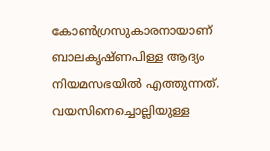കോണ്‍ഗ്രസുകാരനായാണ് ബാലകൃഷ്ണപിള്ള ആദ്യം നിയമസഭയില്‍ എത്തുന്നത്. വയസിനെച്ചൊല്ലിയുള്ള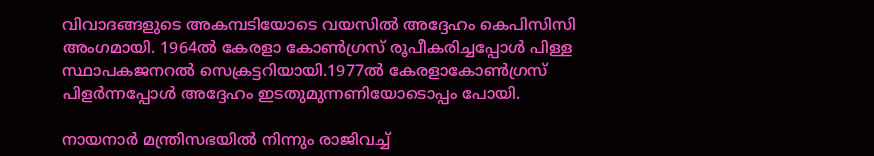വിവാദങ്ങളുടെ അകമ്പടിയോടെ വയസില്‍ അദ്ദേഹം കെപിസിസി അംഗമായി. 1964ല്‍ കേരളാ കോണ്‍ഗ്രസ് രൂപീകരിച്ചപ്പോള്‍ പിള്ള സ്ഥാപകജനറല്‍ സെക്രട്ടറിയായി.1977ല്‍ കേരളാകോണ്‍ഗ്രസ് പിളര്‍ന്നപ്പോള്‍ അദ്ദേഹം ഇടതുമുന്നണിയോടൊപ്പം പോയി.

നായനാര്‍ മന്ത്രിസഭയില്‍ നിന്നും രാജിവച്ച്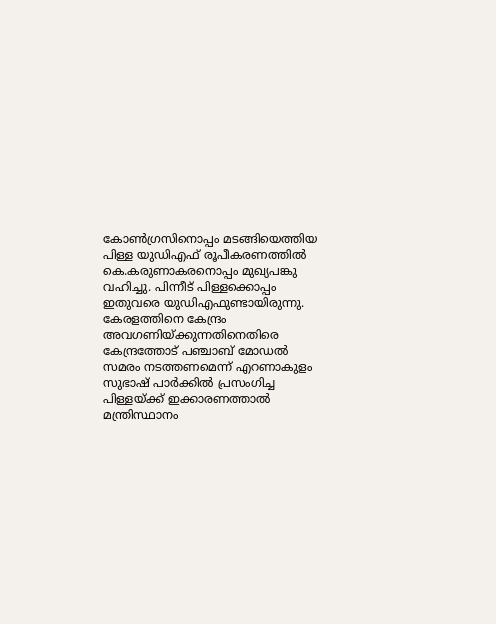കോണ്‍ഗ്രസിനൊപ്പം മടങ്ങിയെത്തിയ പിള്ള യുഡിഎഫ് രൂപീകരണത്തില്‍ കെ.കരുണാകരനൊപ്പം മുഖ്യപങ്കു വഹിച്ചു. പിന്നീട് പിള്ളക്കൊപ്പം ഇതുവരെ യുഡിഎഫുണ്ടായിരുന്നു. കേരളത്തിനെ കേന്ദ്രം അവഗണിയ്ക്കുന്നതിനെതിരെ കേന്ദ്രത്തോട് പഞ്ചാബ് മോഡല്‍ സമരം നടത്തണമെന്ന് എറണാകുളം സുഭാഷ് പാര്‍ക്കില്‍ പ്രസംഗിച്ച പിള്ളയ്ക്ക് ഇക്കാരണത്താല്‍ മന്ത്രിസ്ഥാനം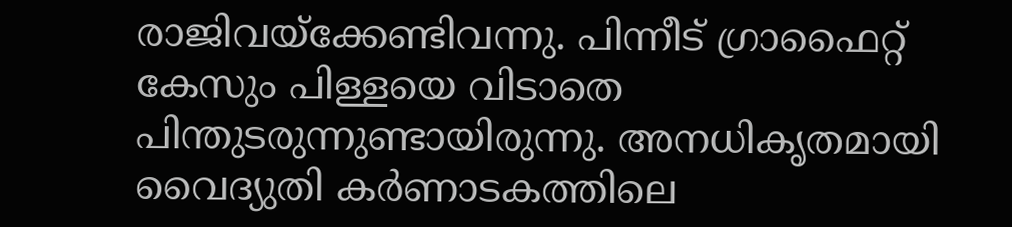രാജിവയ്ക്കേണ്ടിവന്നു. പിന്നീട് ഗ്രാഫൈറ്റ് കേസും പിള്ളയെ വിടാതെ പിന്തുടരുന്നുണ്ടായിരുന്നു. അനധികൃതമായി വൈദ്യുതി കര്‍ണാടകത്തിലെ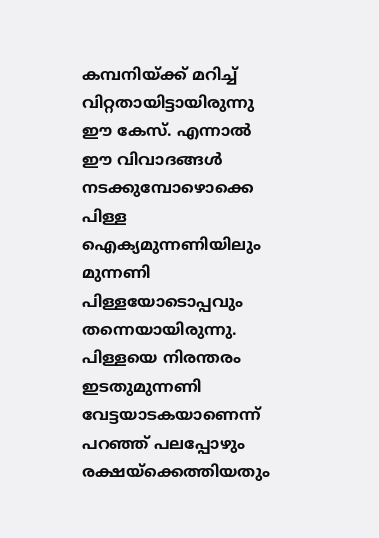കമ്പനിയ്ക്ക് മറിച്ച് വിറ്റതായിട്ടായിരുന്നു ഈ കേസ്. എന്നാല്‍ ഈ വിവാദങ്ങള്‍ നടക്കുമ്പോഴൊക്കെ പിള്ള ഐക്യമുന്നണിയിലും മുന്നണി പിള്ളയോടൊപ്പവും തന്നെയായിരുന്നു. പിള്ളയെ നിരന്തരം ഇടതുമുന്നണി വേട്ടയാടകയാണെന്ന് പറഞ്ഞ് പലപ്പോഴും രക്ഷയ്ക്കെത്തിയതും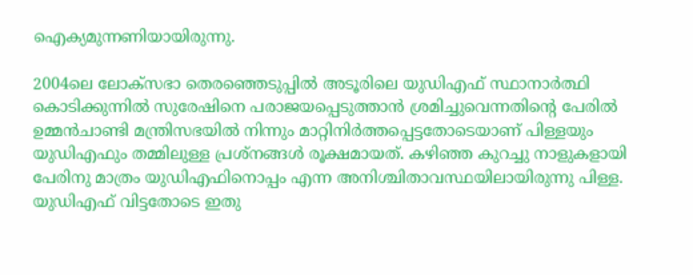ഐക്യമുന്നണിയായിരുന്നു.

2004ലെ ലോക്സഭാ തെരഞ്ഞെടുപ്പില്‍ അടൂരിലെ യുഡിഎഫ് സ്ഥാനാര്‍ത്ഥി കൊടിക്കുന്നില്‍ സുരേഷിനെ പരാജയപ്പെടുത്താന്‍ ശ്രമിച്ചുവെന്നതിന്റെ പേരില്‍ ഉമ്മന്‍ചാണ്ടി മന്ത്രിസഭയില്‍ നിന്നും മാറ്റിനിര്‍ത്തപ്പെട്ടതോടെയാണ് പിള്ളയും യുഡിഎഫും തമ്മിലുള്ള പ്രശ്നങ്ങള്‍ രൂക്ഷമായത്. കഴിഞ്ഞ കുറച്ചു നാളുകളായി പേരിനു മാത്രം യുഡിഎഫിനൊപ്പം എന്ന അനിശ്ചിതാവസ്ഥയിലായിരുന്നു പിള്ള. യുഡിഎഫ് വിട്ടതോടെ ഇതു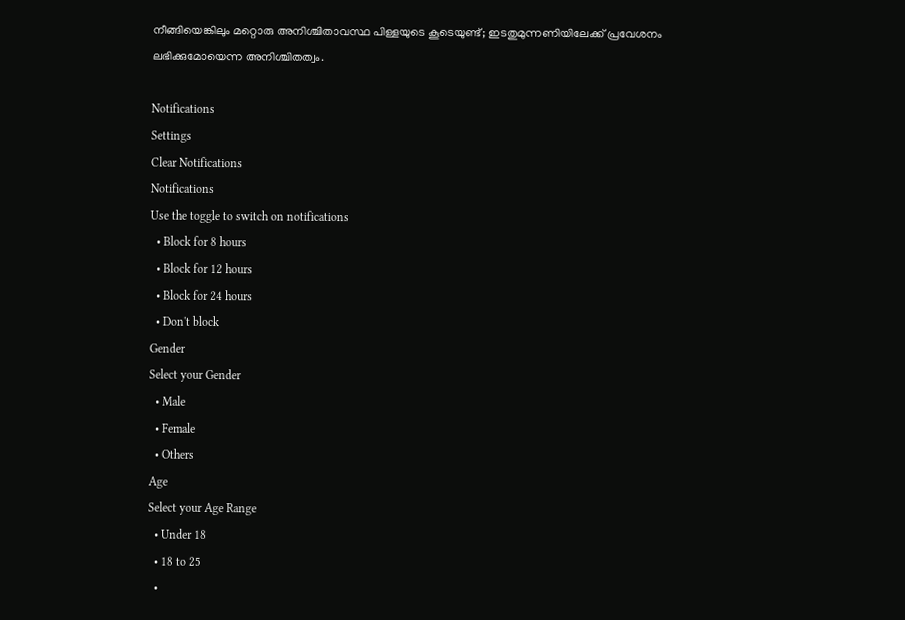നീങ്ങിയെങ്കിലും മറ്റൊരു അനിശ്ചിതാവസ്ഥ പിള്ളയുടെ കൂടെയുണ്ട്; ഇടതുമുന്നണിയിലേക്ക് പ്രവേശനം ലഭിക്കുമോയെന്ന അനിശ്ചിതത്വം.

Notifications
Settings
Clear Notifications
Notifications
Use the toggle to switch on notifications
  • Block for 8 hours
  • Block for 12 hours
  • Block for 24 hours
  • Don't block
Gender
Select your Gender
  • Male
  • Female
  • Others
Age
Select your Age Range
  • Under 18
  • 18 to 25
  •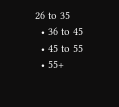26 to 35
  • 36 to 45
  • 45 to 55
  • 55+